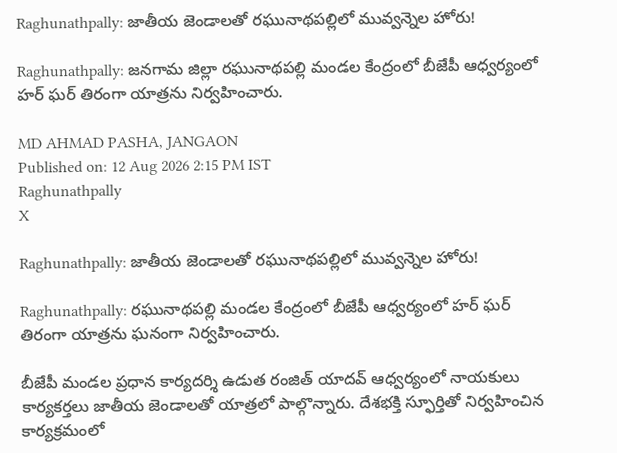Raghunathpally: జాతీయ జెండాలతో రఘునాథపల్లిలో మువ్వన్నెల హోరు!

Raghunathpally: జనగామ జిల్లా రఘునాథపల్లి మండల కేంద్రంలో బీజేపీ ఆధ్వర్యంలో హర్ ఘర్ తిరంగా యాత్రను నిర్వహించారు.

MD AHMAD PASHA, JANGAON
Published on: 12 Aug 2026 2:15 PM IST
Raghunathpally
X

Raghunathpally: జాతీయ జెండాలతో రఘునాథపల్లిలో మువ్వన్నెల హోరు!

Raghunathpally: రఘునాథపల్లి మండల కేంద్రంలో బీజేపీ ఆధ్వర్యంలో హర్ ఘర్ తిరంగా యాత్రను ఘనంగా నిర్వహించారు.

బీజేపీ మండల ప్రధాన కార్యదర్శి ఉడుత రంజిత్ యాదవ్ ఆధ్వర్యంలో నాయకులు కార్యకర్తలు జాతీయ జెండాలతో యాత్రలో పాల్గొన్నారు. దేశభక్తి స్ఫూర్తితో నిర్వహించిన కార్యక్రమంలో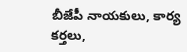బీజేపీ నాయకులు, కార్య కర్తలు,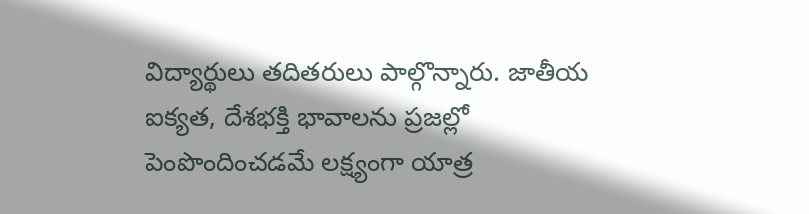విద్యార్థులు తదితరులు పాల్గొన్నారు. జాతీయ ఐక్యత, దేశభక్తి భావాలను ప్రజల్లో పెంపొందించడమే లక్ష్యంగా యాత్ర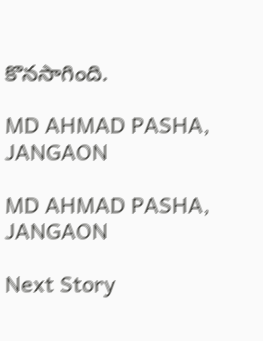కొనసాగింది.

MD AHMAD PASHA, JANGAON

MD AHMAD PASHA, JANGAON

Next Story